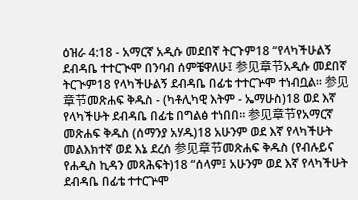ዕዝራ 4:18 - አማርኛ አዲሱ መደበኛ ትርጉም18 “የላካችሁልኝ ደብዳቤ ተተርጒሞ በንባብ ሰምቼዋለሁ፤ 参见章节አዲሱ መደበኛ ትርጒም18 የላካችሁልኝ ደብዳቤ በፊቴ ተተርጕሞ ተነብቧል። 参见章节መጽሐፍ ቅዱስ - (ካቶሊካዊ እትም - ኤማሁስ)18 ወደ እኛ የላካችሁት ደብዳቤ በፊቴ በግልፅ ተነበበ። 参见章节የአማርኛ መጽሐፍ ቅዱስ (ሰማንያ አሃዱ)18 አሁንም ወደ እኛ የላካችሁት መልእክተኛ ወደ እኔ ደረሰ 参见章节መጽሐፍ ቅዱስ (የብሉይና የሐዲስ ኪዳን መጻሕፍት)18 “ሰላም፤ አሁንም ወደ እኛ የላካችሁት ደብዳቤ በፊቴ ተተርጕሞ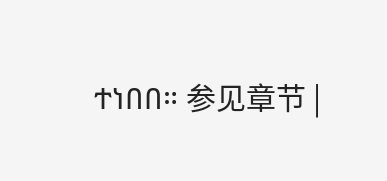ተነበበ። 参见章节 |